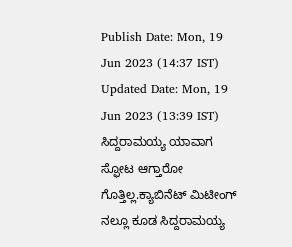Publish Date: Mon, 19 Jun 2023 (14:37 IST)
Updated Date: Mon, 19 Jun 2023 (13:39 IST)
ಸಿದ್ದರಾಮಯ್ಯ ಯಾವಾಗ ಸ್ಫೋಟ ಆಗ್ತಾರೋ ಗೊತ್ತಿಲ್ಲ.ಕ್ಯಾಬಿನೆಟ್ ಮಿಟೀಂಗ್ ನಲ್ಲೂ ಕೂಡ ಸಿದ್ದರಾಮಯ್ಯ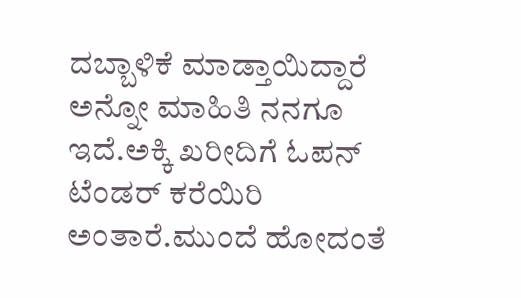ದಬ್ಬಾಳಿಕೆ ಮಾಡ್ತಾಯಿದ್ದಾರೆ ಅನ್ನೋ ಮಾಹಿತಿ ನನಗೂ ಇದೆ.ಅಕ್ಕಿ ಖರೀದಿಗೆ ಓಪನ್ ಟೆಂಡರ್ ಕರೆಯಿರಿ ಅಂತಾರೆ.ಮುಂದೆ ಹೋದಂತೆ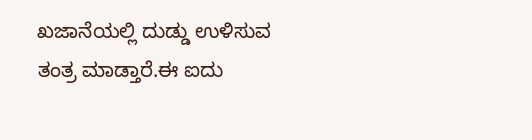ಖಜಾನೆಯಲ್ಲಿ ದುಡ್ಡು ಉಳಿಸುವ ತಂತ್ರ ಮಾಡ್ತಾರೆ.ಈ ಐದು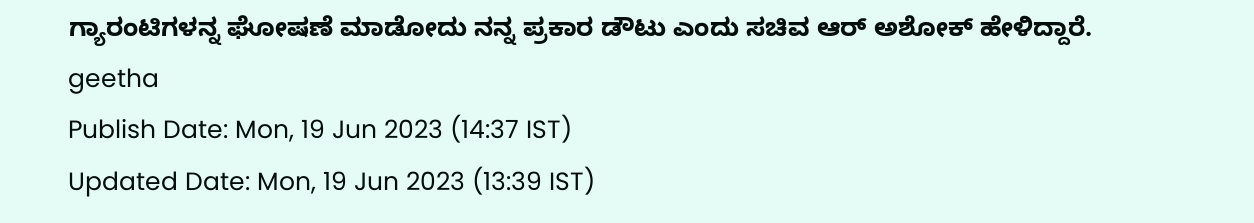ಗ್ಯಾರಂಟಿಗಳನ್ನ ಘೋಷಣೆ ಮಾಡೋದು ನನ್ನ ಪ್ರಕಾರ ಡೌಟು ಎಂದು ಸಚಿವ ಆರ್ ಅಶೋಕ್ ಹೇಳಿದ್ದಾರೆ.
geetha
Publish Date: Mon, 19 Jun 2023 (14:37 IST)
Updated Date: Mon, 19 Jun 2023 (13:39 IST)